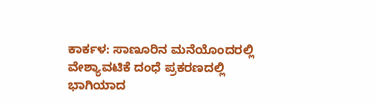ಕಾರ್ಕಳ: ಸಾಣೂರಿನ ಮನೆಯೊಂದರಲ್ಲಿ ವೇಶ್ಯಾವಟಿಕೆ ದಂಧೆ ಪ್ರಕರಣದಲ್ಲಿ ಭಾಗಿಯಾದ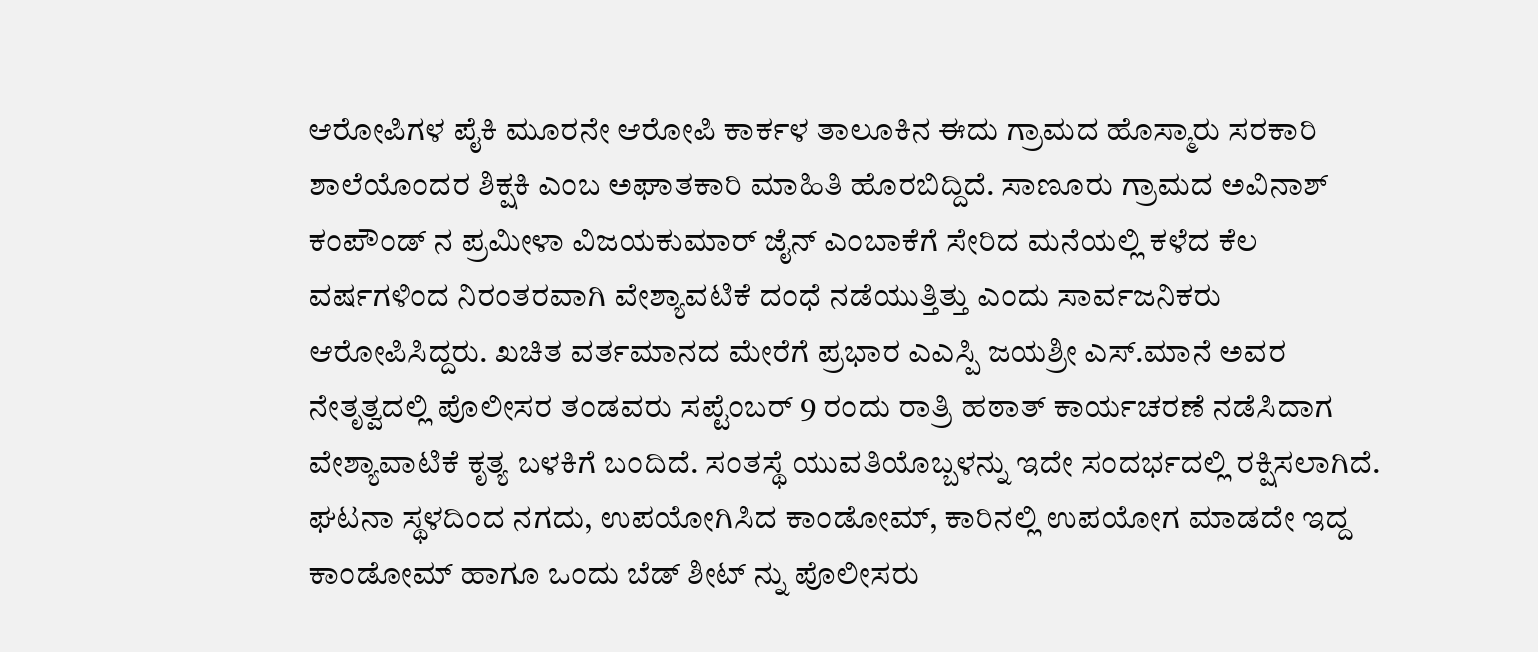ಆರೋಪಿಗಳ ಪೈಕಿ ಮೂರನೇ ಆರೋಪಿ ಕಾರ್ಕಳ ತಾಲೂಕಿನ ಈದು ಗ್ರಾಮದ ಹೊಸ್ಮಾರು ಸರಕಾರಿ ಶಾಲೆಯೊಂದರ ಶಿಕ್ಷಕಿ ಎಂಬ ಅಘಾತಕಾರಿ ಮಾಹಿತಿ ಹೊರಬಿದ್ದಿದೆ. ಸಾಣೂರು ಗ್ರಾಮದ ಅವಿನಾಶ್ ಕಂಪೌಂಡ್ ನ ಪ್ರಮೀಳಾ ವಿಜಯಕುಮಾರ್ ಜೈನ್ ಎಂಬಾಕೆಗೆ ಸೇರಿದ ಮನೆಯಲ್ಲಿ ಕಳೆದ ಕೆಲ ವರ್ಷಗಳಿಂದ ನಿರಂತರವಾಗಿ ವೇಶ್ಯಾವಟಿಕೆ ದಂಧೆ ನಡೆಯುತ್ತಿತ್ತು ಎಂದು ಸಾರ್ವಜನಿಕರು ಆರೋಪಿಸಿದ್ದರು. ಖಚಿತ ವರ್ತಮಾನದ ಮೇರೆಗೆ ಪ್ರಭಾರ ಎಎಸ್ಪಿ ಜಯಶ್ರೀ ಎಸ್.ಮಾನೆ ಅವರ ನೇತೃತ್ವದಲ್ಲಿ ಪೊಲೀಸರ ತಂಡವರು ಸಪ್ಟೆಂಬರ್ 9 ರಂದು ರಾತ್ರಿ ಹಠಾತ್ ಕಾರ್ಯಚರಣೆ ನಡೆಸಿದಾಗ ವೇಶ್ಯಾವಾಟಿಕೆ ಕೃತ್ಯ ಬಳಕಿಗೆ ಬಂದಿದೆ. ಸಂತಸ್ಥೆ ಯುವತಿಯೊಬ್ಬಳನ್ನು ಇದೇ ಸಂದರ್ಭದಲ್ಲಿ ರಕ್ಷಿಸಲಾಗಿದೆ.
ಘಟನಾ ಸ್ಥಳದಿಂದ ನಗದು, ಉಪಯೋಗಿಸಿದ ಕಾಂಡೋಮ್, ಕಾರಿನಲ್ಲಿ ಉಪಯೋಗ ಮಾಡದೇ ಇದ್ದ ಕಾಂಡೋಮ್ ಹಾಗೂ ಒಂದು ಬೆಡ್ ಶೀಟ್ ನ್ನು ಪೊಲೀಸರು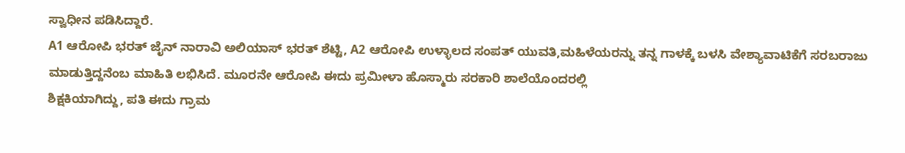ಸ್ವಾಧೀನ ಪಡಿಸಿದ್ದಾರೆ.
A1 ಆರೋಪಿ ಭರತ್ ಜೈನ್ ನಾರಾವಿ ಅಲಿಯಾಸ್ ಭರತ್ ಶೆಟ್ಟಿ, A2 ಆರೋಪಿ ಉಳ್ಳಾಲದ ಸಂಪತ್ ಯುವತಿ,ಮಹಿಳೆಯರನ್ನು ತನ್ನ ಗಾಳಕ್ಕೆ ಬಳಸಿ ವೇಶ್ಯಾವಾಟಿಕೆಗೆ ಸರಬರಾಜು ಮಾಡುತ್ತಿದ್ದನೆಂಬ ಮಾಹಿತಿ ಲಭಿಸಿದೆ. ಮೂರನೇ ಆರೋಪಿ ಈದು ಪ್ರಮೀಳಾ ಹೊಸ್ಮಾರು ಸರಕಾರಿ ಶಾಲೆಯೊಂದರಲ್ಲಿ
ಶಿಕ್ಷಕಿಯಾಗಿದ್ದು, ಪತಿ ಈದು ಗ್ರಾಮ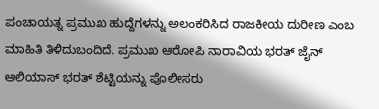ಪಂಚಾಯತ್ನ ಪ್ರಮುಖ ಹುದ್ದೆಗಳನ್ನು ಅಲಂಕರಿಸಿದ ರಾಜಕೀಯ ದುರೀಣ ಎಂಬ ಮಾಹಿತಿ ತಿಳಿದುಬಂದಿದೆ. ಪ್ರಮುಖ ಆರೋಪಿ ನಾರಾವಿಯ ಭರತ್ ಜೈನ್ ಆಲಿಯಾಸ್ ಭರತ್ ಶೆಟ್ಟಿಯನ್ನು ಪೊಲೀಸರು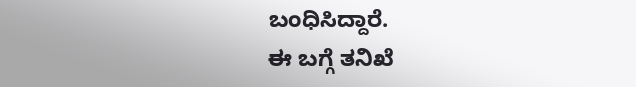ಬಂಧಿಸಿದ್ದಾರೆ.
ಈ ಬಗ್ಗೆ ತನಿಖೆ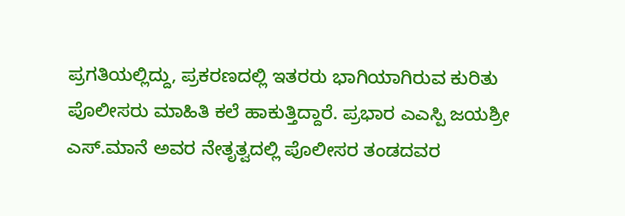ಪ್ರಗತಿಯಲ್ಲಿದ್ದು, ಪ್ರಕರಣದಲ್ಲಿ ಇತರರು ಭಾಗಿಯಾಗಿರುವ ಕುರಿತು ಪೊಲೀಸರು ಮಾಹಿತಿ ಕಲೆ ಹಾಕುತ್ತಿದ್ದಾರೆ. ಪ್ರಭಾರ ಎಎಸ್ಪಿ ಜಯಶ್ರೀ ಎಸ್.ಮಾನೆ ಅವರ ನೇತೃತ್ವದಲ್ಲಿ ಪೊಲೀಸರ ತಂಡದವರ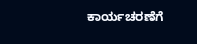ಕಾರ್ಯಚರಣೆಗೆ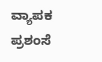ವ್ಯಾಪಕ ಪ್ರಶಂಸೆ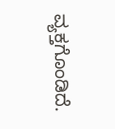ವ್ಯಕ್ತಗೊಂಡಿದೆ.